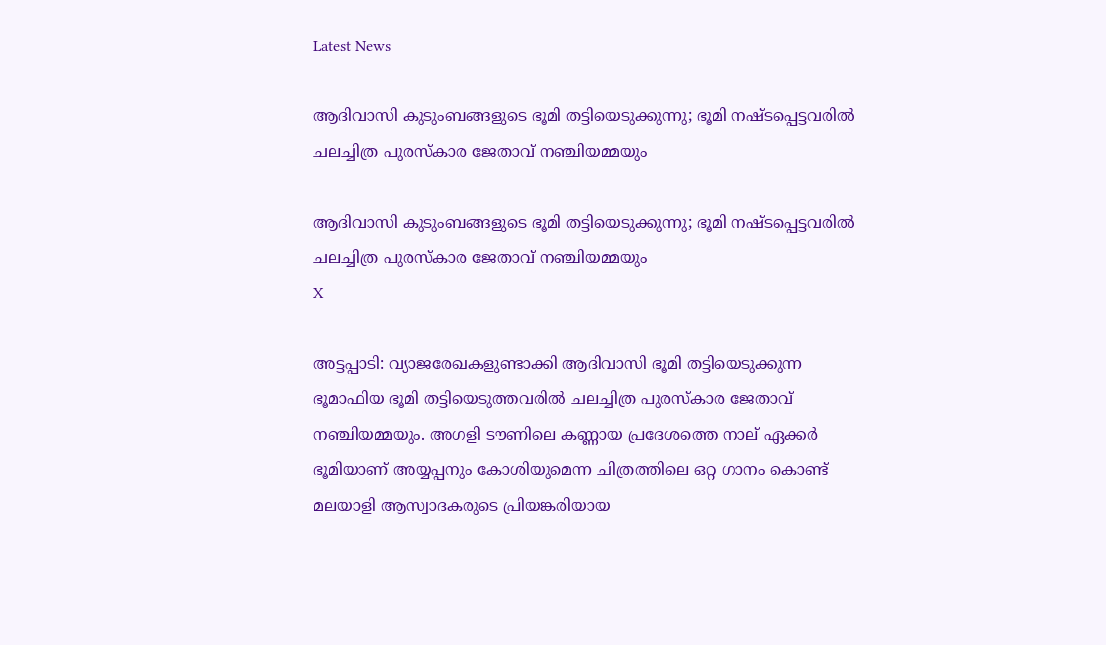Latest News

ആദിവാസി കുടുംബങ്ങളുടെ ഭൂമി തട്ടിയെടുക്കുന്നു; ഭൂമി നഷ്ടപ്പെട്ടവരില്‍ ചലച്ചിത്ര പുരസ്‌കാര ജേതാവ് നഞ്ചിയമ്മയും

ആദിവാസി കുടുംബങ്ങളുടെ ഭൂമി തട്ടിയെടുക്കുന്നു; ഭൂമി നഷ്ടപ്പെട്ടവരില്‍ ചലച്ചിത്ര പുരസ്‌കാര ജേതാവ് നഞ്ചിയമ്മയും
X

അട്ടപ്പാടി: വ്യാജരേഖകളുണ്ടാക്കി ആദിവാസി ഭൂമി തട്ടിയെടുക്കുന്ന ഭൂമാഫിയ ഭൂമി തട്ടിയെടുത്തവരില്‍ ചലച്ചിത്ര പുരസ്‌കാര ജേതാവ് നഞ്ചിയമ്മയും. അഗളി ടൗണിലെ കണ്ണായ പ്രദേശത്തെ നാല് ഏക്കര്‍ ഭൂമിയാണ് അയ്യപ്പനും കോശിയുമെന്ന ചിത്രത്തിലെ ഒറ്റ ഗാനം കൊണ്ട് മലയാളി ആസ്വാദകരുടെ പ്രിയങ്കരിയായ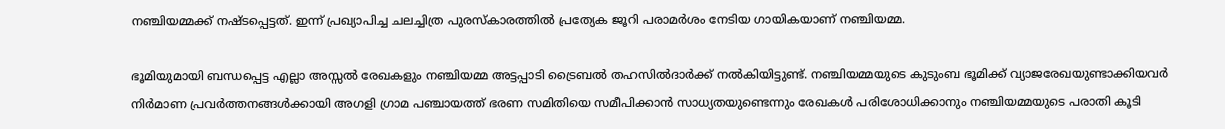നഞ്ചിയമ്മക്ക് നഷ്ടപ്പെട്ടത്. ഇന്ന് പ്രഖ്യാപിച്ച ചലച്ചിത്ര പുരസ്‌കാരത്തില്‍ പ്രത്യേക ജൂറി പരാമര്‍ശം നേടിയ ഗായികയാണ് നഞ്ചിയമ്മ.

ഭൂമിയുമായി ബന്ധപ്പെട്ട എല്ലാ അസ്സല്‍ രേഖകളും നഞ്ചിയമ്മ അട്ടപ്പാടി ട്രൈബല്‍ തഹസില്‍ദാര്‍ക്ക് നല്‍കിയിട്ടുണ്ട്. നഞ്ചിയമ്മയുടെ കുടുംബ ഭൂമിക്ക് വ്യാജരേഖയുണ്ടാക്കിയവര്‍ നിര്‍മാണ പ്രവര്‍ത്തനങ്ങള്‍ക്കായി അഗളി ഗ്രാമ പഞ്ചായത്ത് ഭരണ സമിതിയെ സമീപിക്കാന്‍ സാധ്യതയുണ്ടെന്നും രേഖകള്‍ പരിശോധിക്കാനും നഞ്ചിയമ്മയുടെ പരാതി കൂടി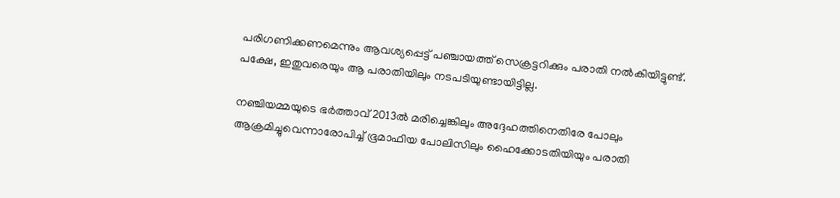പരിഗണിക്കണമെന്നും ആവശ്യപ്പെട്ട് പഞ്ചായത്ത് സെക്രട്ടറിക്കും പരാതി നല്‍കിയിട്ടുണ്ട്. പക്ഷേ, ഇതുവരെയും ആ പരാതിയിലും നടപടിയുണ്ടായിട്ടില്ല.

നഞ്ചിയമ്മയുടെ ഭര്‍ത്താവ് 2013ല്‍ മരിച്ചെങ്കിലും അദ്ദേഹത്തിനെതിരേ പോലും ആക്രമിച്ചുവെന്നാരോപിച്ച് ഭൂമാഫിയ പോലിസിലും ഹൈക്കോടതിയിയും പരാതി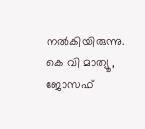നല്‍കിയിരുന്നു. കെ വി മാത്യൂ, ജോസഫ്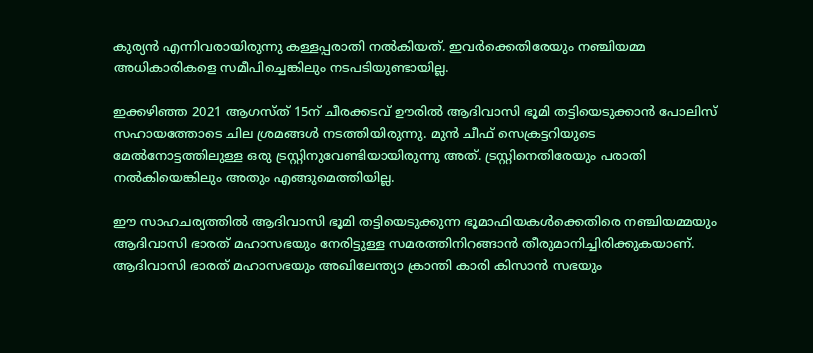കുര്യന്‍ എന്നിവരായിരുന്നു കള്ളപ്പരാതി നല്‍കിയത്. ഇവര്‍ക്കെതിരേയും നഞ്ചിയമ്മ അധികാരികളെ സമീപിച്ചെങ്കിലും നടപടിയുണ്ടായില്ല.

ഇക്കഴിഞ്ഞ 2021 ആഗസ്ത് 15ന് ചീരക്കടവ് ഊരില്‍ ആദിവാസി ഭൂമി തട്ടിയെടുക്കാന്‍ പോലിസ് സഹായത്തോടെ ചില ശ്രമങ്ങള്‍ നടത്തിയിരുന്നു. മുന്‍ ചീഫ് സെക്രട്ടറിയുടെ മേല്‍നോട്ടത്തിലുള്ള ഒരു ട്രസ്റ്റിനുവേണ്ടിയായിരുന്നു അത്. ട്രസ്റ്റിനെതിരേയും പരാതി നല്‍കിയെങ്കിലും അതും എങ്ങുമെത്തിയില്ല.

ഈ സാഹചര്യത്തില്‍ ആദിവാസി ഭൂമി തട്ടിയെടുക്കുന്ന ഭൂമാഫിയകള്‍ക്കെതിരെ നഞ്ചിയമ്മയും ആദിവാസി ഭാരത് മഹാസഭയും നേരിട്ടുള്ള സമരത്തിനിറങ്ങാന്‍ തീരുമാനിച്ചിരിക്കുകയാണ്. ആദിവാസി ഭാരത് മഹാസഭയും അഖിലേന്ത്യാ ക്രാന്തി കാരി കിസാന്‍ സഭയും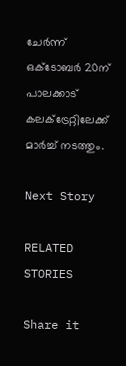ചേര്‍ന്ന് ഒക്ടോബര്‍ 20ന് പാലക്കാട് കലക്ട്രേറ്റിലേക്ക് മാര്‍ച്ച് നടത്തും.

Next Story

RELATED STORIES

Share it